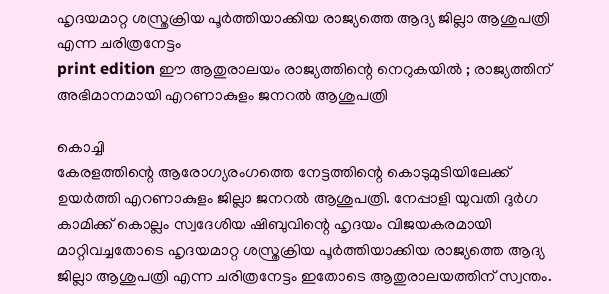ഹൃദയമാറ്റ ശസ്ത്രക്രിയ പൂർത്തിയാക്കിയ രാജ്യത്തെ ആദ്യ ജില്ലാ ആശുപത്രി എന്ന ചരിത്രനേട്ടം
print edition ഈ ആതുരാലയം രാജ്യത്തിന്റെ നെറുകയിൽ ; രാജ്യത്തിന് അഭിമാനമായി എറണാകുളം ജനറൽ ആശുപത്രി

കൊച്ചി
കേരളത്തിന്റെ ആരോഗ്യരംഗത്തെ നേട്ടത്തിന്റെ കൊടുമുടിയിലേക്ക് ഉയർത്തി എറണാകുളം ജില്ലാ ജനറൽ ആശുപത്രി. നേപ്പാളി യുവതി ദുർഗ കാമിക്ക് കൊല്ലം സ്വദേശിയ ഷിബുവിന്റെ ഹൃദയം വിജയകരമായി മാറ്റിവച്ചതോടെ ഹൃദയമാറ്റ ശസ്ത്രക്രിയ പൂർത്തിയാക്കിയ രാജ്യത്തെ ആദ്യ ജില്ലാ ആശുപത്രി എന്ന ചരിത്രനേട്ടം ഇതോടെ ആതുരാലയത്തിന് സ്വന്തം.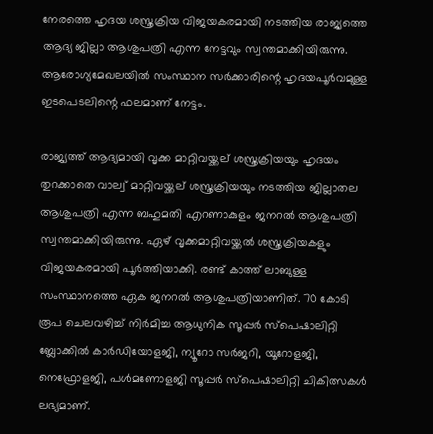നേരത്തെ ഹൃദയ ശസ്ത്രക്രിയ വിജയകരമായി നടത്തിയ രാജ്യത്തെ ആദ്യ ജില്ലാ ആശുപത്രി എന്ന നേട്ടവും സ്വന്തമാക്കിയിരുന്നു. ആരോഗ്യമേഖലയിൽ സംസ്ഥാന സർക്കാരിന്റെ ഹൃദയപൂർവമുള്ള ഇടപെടലിന്റെ ഫലമാണ് നേട്ടം.

രാജ്യത്ത് ആദ്യമായി വൃക്ക മാറ്റിവയ്ക്കല് ശസ്ത്രക്രിയയും ഹൃദയം തുറക്കാതെ വാല്വ് മാറ്റിവയ്ക്കല് ശസ്ത്രക്രിയയും നടത്തിയ ജില്ലാതല ആശുപത്രി എന്ന ബഹുമതി എറണാകുളം ജനറൽ ആശുപത്രി സ്വന്തമാക്കിയിരുന്നു. ഏഴ് വൃക്കമാറ്റിവയ്ക്കൽ ശസ്ത്രക്രിയകളും വിജയകരമായി പൂർത്തിയാക്കി. രണ്ട് കാത്ത് ലാബുള്ള സംസ്ഥാനത്തെ ഏക ജനറൽ ആശുപത്രിയാണിത്. 70 കോടി രൂപ ചെലവഴിച്ച് നിർമിച്ച ആധുനിക സൂപ്പർ സ്പെഷാലിറ്റി ബ്ലോക്കിൽ കാർഡിയോളജി, ന്യൂറോ സർജറി, യൂറോളജി, നെഫ്രോളജി, പൾമണോളജി സൂപ്പർ സ്പെഷാലിറ്റി ചികിത്സകൾ ലഭ്യമാണ്.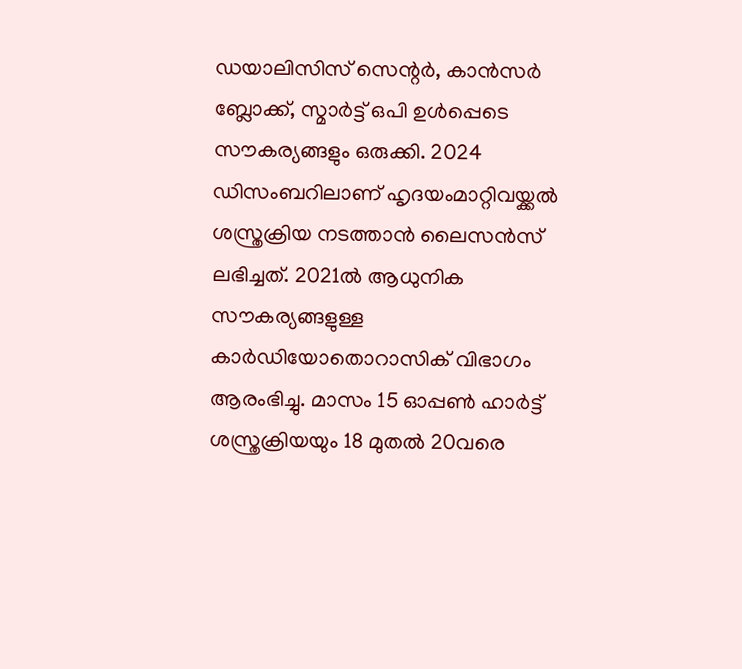ഡയാലിസിസ് സെന്റർ, കാൻസർ ബ്ലോക്ക്, സ്മാർട്ട് ഒപി ഉൾപ്പെടെ സൗകര്യങ്ങളും ഒരുക്കി. 2024 ഡിസംബറിലാണ് ഹൃദയംമാറ്റിവയ്ക്കൽ ശസ്ത്രക്രിയ നടത്താൻ ലൈസൻസ് ലഭിച്ചത്. 2021ൽ ആധുനിക സൗകര്യങ്ങളുള്ള കാർഡിയോതൊറാസിക് വിഭാഗം ആരംഭിച്ചു. മാസം 15 ഓപ്പൺ ഹാർട്ട് ശസ്ത്രക്രിയയും 18 മുതൽ 20വരെ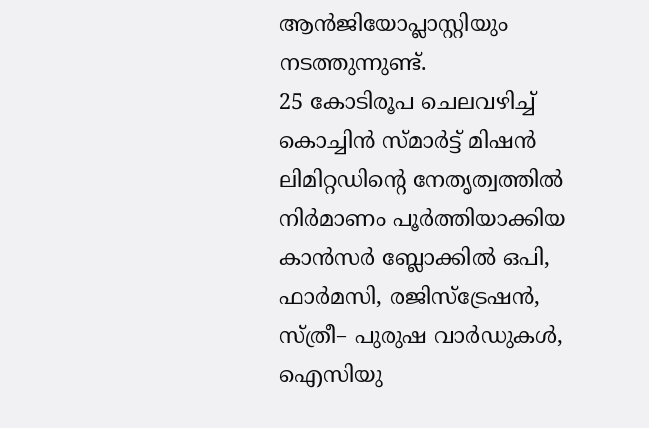ആൻജിയോപ്ലാസ്റ്റിയും നടത്തുന്നുണ്ട്.
25 കോടിരൂപ ചെലവഴിച്ച് കൊച്ചിൻ സ്മാർട്ട് മിഷൻ ലിമിറ്റഡിന്റെ നേതൃത്വത്തിൽ നിർമാണം പൂർത്തിയാക്കിയ കാൻസർ ബ്ലോക്കിൽ ഒപി, ഫാർമസി, രജിസ്ട്രേഷൻ, സ്ത്രീ– പുരുഷ വാർഡുകൾ, ഐസിയു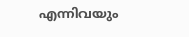എന്നിവയും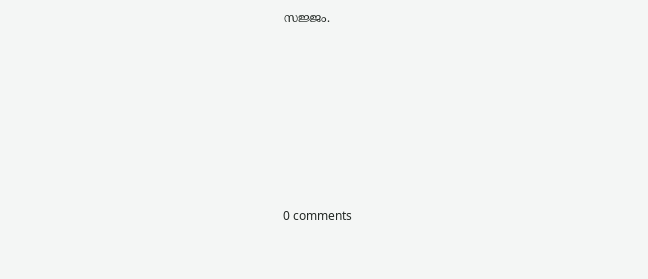സജ്ജം.










0 comments